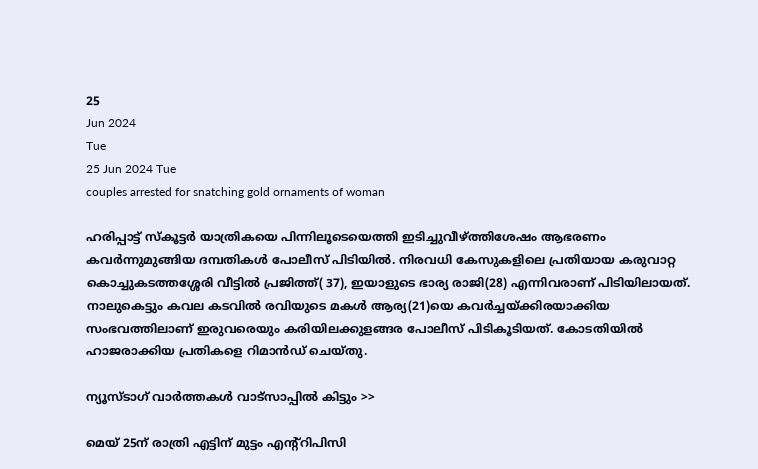25
Jun 2024
Tue
25 Jun 2024 Tue
couples arrested for snatching gold ornaments of woman

ഹരിപ്പാട്ട് സ്‌കൂട്ടര്‍ യാത്രികയെ പിന്നിലൂടെയെത്തി ഇടിച്ചുവീഴ്ത്തിശേഷം ആഭരണം കവര്‍ന്നുമുങ്ങിയ ദമ്പതികള്‍ പോലീസ് പിടിയില്‍. നിരവധി കേസുകളിലെ പ്രതിയായ കരുവാറ്റ കൊച്ചുകടത്തശ്ശേരി വീട്ടില്‍ പ്രജിത്ത്( 37), ഇയാളുടെ ഭാര്യ രാജി(28) എന്നിവരാണ് പിടിയിലായത്. നാലുകെട്ടും കവല കടവില്‍ രവിയുടെ മകള്‍ ആര്യ(21)യെ കവര്‍ച്ചയ്ക്കിരയാക്കിയ സംഭവത്തിലാണ് ഇരുവരെയും കരിയിലക്കുളങ്ങര പോലീസ് പിടികൂടിയത്. കോടതിയില്‍ ഹാജരാക്കിയ പ്രതികളെ റിമാന്‍ഡ് ചെയ്തു.

ന്യൂസ്ടാഗ് വാര്‍ത്തകള്‍ വാട്‌സാപ്പില്‍ കിട്ടും >>

മെയ് 25ന് രാത്രി എട്ടിന് മുട്ടം എന്റ്റിപിസി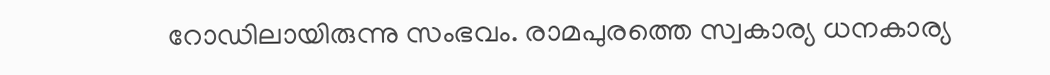റോഡിലായിരുന്നു സംഭവം. രാമപുരത്തെ സ്വകാര്യ ധനകാര്യ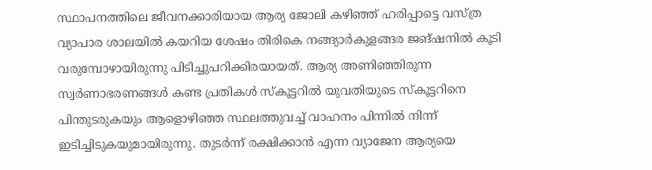സ്ഥാപനത്തിലെ ജീവനക്കാരിയായ ആര്യ ജോലി കഴിഞ്ഞ് ഹരിപ്പാട്ടെ വസ്ത്ര വ്യാപാര ശാലയില്‍ കയറിയ ശേഷം തിരികെ നങ്ങ്യാര്‍കുളങ്ങര ജങ്ഷനില്‍ കൂടി വരുമ്പോഴായിരുന്നു പിടിച്ചുപറിക്കിരയായത്. ആര്യ അണിഞ്ഞിരുന്ന സ്വര്‍ണാഭരണങ്ങള്‍ കണ്ട പ്രതികള്‍ സ്‌കൂട്ടറില്‍ യുവതിയുടെ സ്‌കൂട്ടറിനെ പിന്തുടരുകയും ആളൊഴിഞ്ഞ സ്ഥലത്തുവച്ച് വാഹനം പിന്നില്‍ നിന്ന് ഇടിച്ചിടുകയുമായിരുന്നു. തുടര്‍ന്ന് രക്ഷിക്കാന്‍ എന്ന വ്യാജേന ആര്യയെ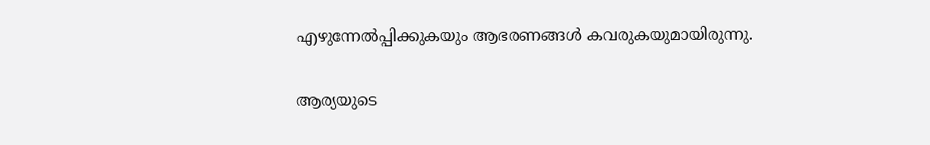എഴുന്നേല്‍പ്പിക്കുകയും ആഭരണങ്ങള്‍ കവരുകയുമായിരുന്നു.

ആര്യയുടെ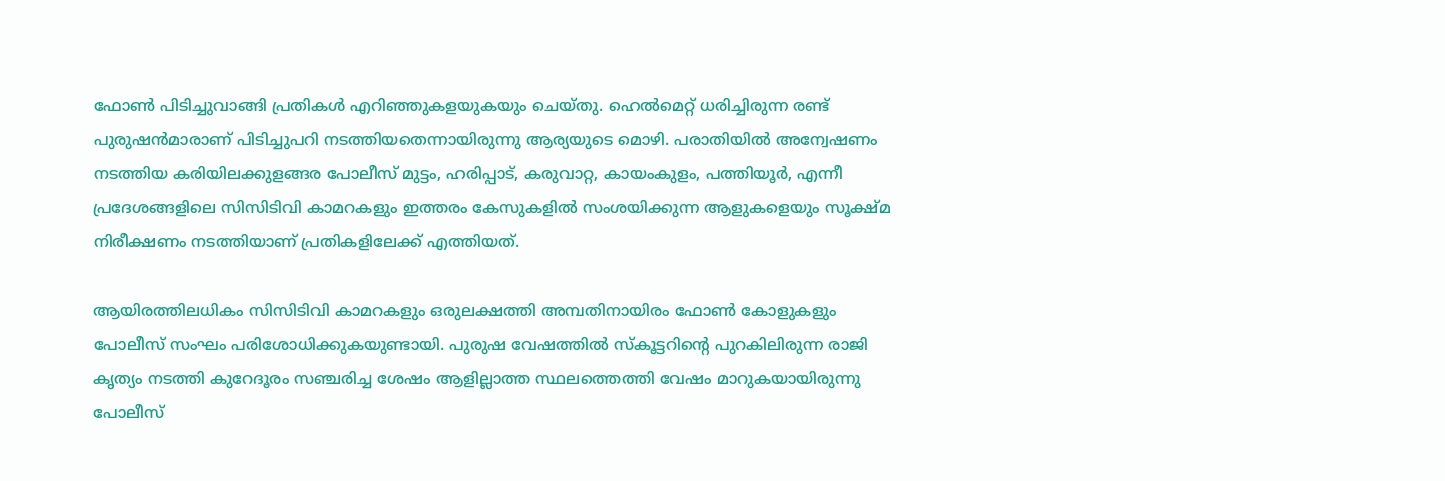ഫോണ്‍ പിടിച്ചുവാങ്ങി പ്രതികള്‍ എറിഞ്ഞുകളയുകയും ചെയ്തു. ഹെല്‍മെറ്റ് ധരിച്ചിരുന്ന രണ്ട് പുരുഷന്‍മാരാണ് പിടിച്ചുപറി നടത്തിയതെന്നായിരുന്നു ആര്യയുടെ മൊഴി. പരാതിയില്‍ അന്വേഷണം നടത്തിയ കരിയിലക്കുളങ്ങര പോലീസ് മുട്ടം, ഹരിപ്പാട്, കരുവാറ്റ, കായംകുളം, പത്തിയൂര്‍, എന്നീ പ്രദേശങ്ങളിലെ സിസിടിവി കാമറകളും ഇത്തരം കേസുകളില്‍ സംശയിക്കുന്ന ആളുകളെയും സൂക്ഷ്മ നിരീക്ഷണം നടത്തിയാണ് പ്രതികളിലേക്ക് എത്തിയത്.

ആയിരത്തിലധികം സിസിടിവി കാമറകളും ഒരുലക്ഷത്തി അമ്പതിനായിരം ഫോണ്‍ കോളുകളും പോലീസ് സംഘം പരിശോധിക്കുകയുണ്ടായി. പുരുഷ വേഷത്തില്‍ സ്‌കൂട്ടറിന്റെ പുറകിലിരുന്ന രാജി കൃത്യം നടത്തി കുറേദൂരം സഞ്ചരിച്ച ശേഷം ആളില്ലാത്ത സ്ഥലത്തെത്തി വേഷം മാറുകയായിരുന്നു പോലീസ്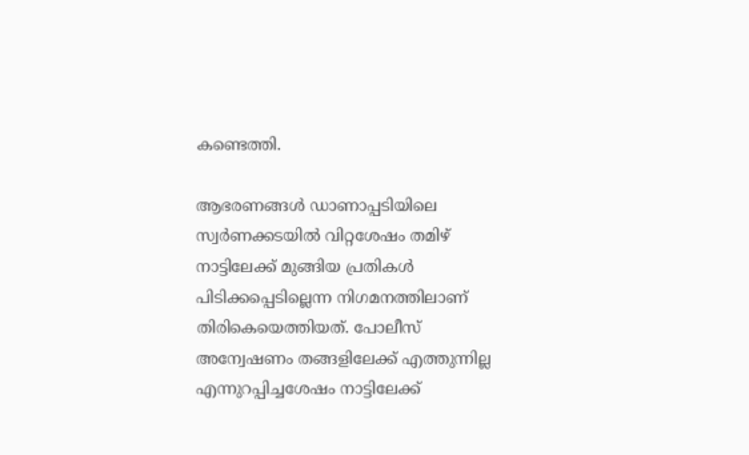കണ്ടെത്തി.

ആഭരണങ്ങള്‍ ഡാണാപ്പടിയിലെ സ്വര്‍ണക്കടയില്‍ വിറ്റശേഷം തമിഴ് നാട്ടിലേക്ക് മുങ്ങിയ പ്രതികള്‍ പിടിക്കപ്പെടില്ലെന്ന നിഗമനത്തിലാണ് തിരികെയെത്തിയത്. പോലീസ് അന്വേഷണം തങ്ങളിലേക്ക് എത്തുന്നില്ല എന്നുറപ്പിച്ചശേഷം നാട്ടിലേക്ക്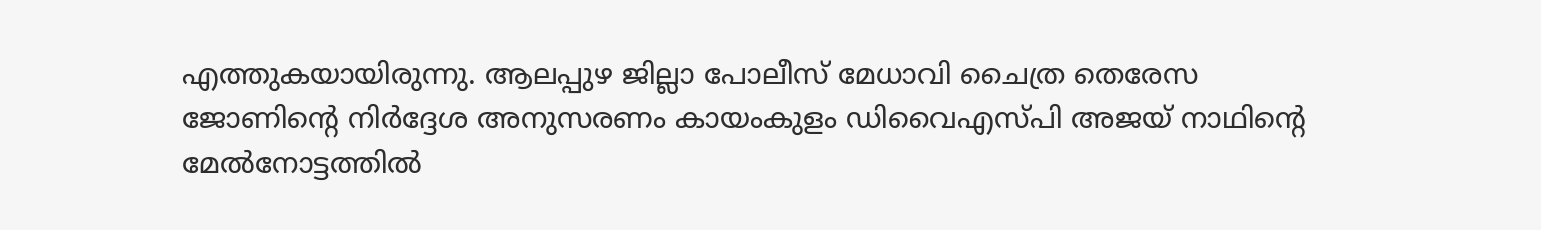എത്തുകയായിരുന്നു. ആലപ്പുഴ ജില്ലാ പോലീസ് മേധാവി ചൈത്ര തെരേസ ജോണിന്റെ നിര്‍ദ്ദേശ അനുസരണം കായംകുളം ഡിവൈഎസ്പി അജയ് നാഥിന്റെ മേല്‍നോട്ടത്തില്‍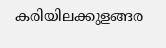കരിയിലക്കുളങ്ങര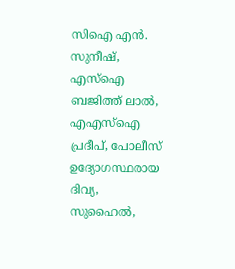സിഐ എന്‍. സുനീഷ്, എസ്‌ഐ ബജിത്ത് ലാല്‍, എഎസ്‌ഐ പ്രദീപ്, പോലീസ് ഉദ്യോഗസ്ഥരായ ദിവ്യ, സുഹൈല്‍,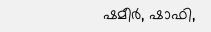ഷമീര്‍, ഷാഫി,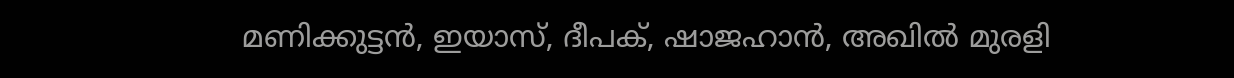മണിക്കുട്ടന്‍, ഇയാസ്, ദീപക്, ഷാജഹാന്‍, അഖില്‍ മുരളി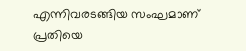എന്നിവരടങ്ങിയ സംഘമാണ് പ്രതിയെ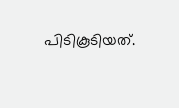പിടികൂടിയത്.